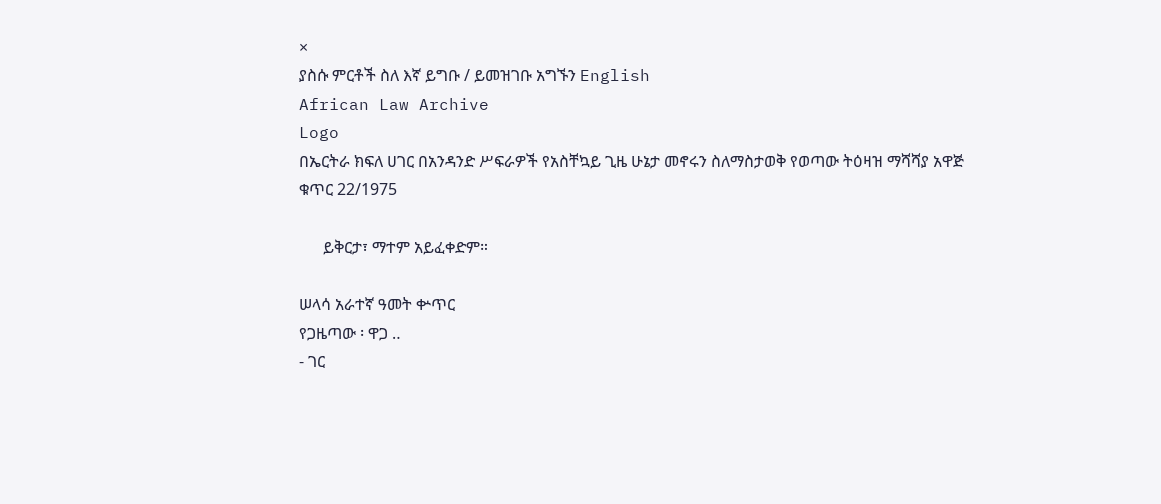×
ያስሱ ምርቶች ስለ እኛ ይግቡ / ይመዝገቡ አግኙን English
African Law Archive
Logo
በኤርትራ ክፍለ ሀገር በአንዳንድ ሥፍራዎች የአስቸኳይ ጊዜ ሁኔታ መኖሩን ስለማስታወቅ የወጣው ትዕዛዝ ማሻሻያ አዋጅ ቁጥር 22/1975

      ይቅርታ፣ ማተም አይፈቀድም።

ሠላሳ አራተኛ ዓመት ቍጥር
የጋዜጣው ፡ ዋጋ ‥
- ገር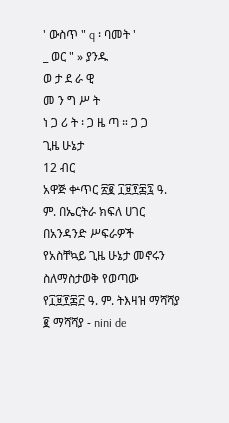' ውስጥ " q ፡ ባመት '
_ ወር " » ያንዱ
ወ ታ ደ ራ ዊ
መ ን ግ ሥ ት
ነ ጋ ሪ ት ፡ ጋ ዜ ጣ ። ጋ ጋ
ጊዜ ሁኔታ
12 ብር
አዋጅ ቍጥር ፳፪ ፲፱፻፷፯ ዓ. ም. በኤርትራ ክፍለ ሀገር በአንዳንድ ሥፍራዎች
የአስቸኳይ ጊዜ ሁኔታ መኖሩን ስለማስታወቅ የወጣው የ፲፱፻፷፫ ዓ. ም. ትእዛዝ ማሻሻያ
፪ ማሻሻያ - nini de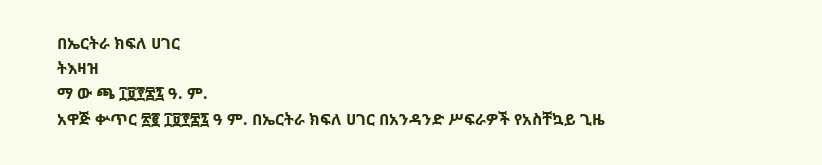በኤርትራ ክፍለ ሀገር
ትእዛዝ
ማ ው ጫ ፲፱፻፷፯ ዓ. ም.
አዋጅ ቍጥር ፳፪ ፲፱፻፷፯ ዓ ም. በኤርትራ ክፍለ ሀገር በአንዳንድ ሥፍራዎች የአስቸኳይ ጊዜ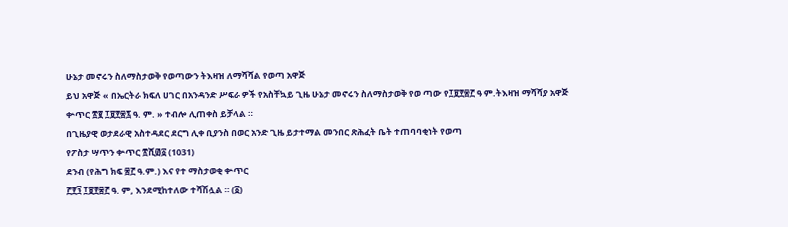ሁኔታ መኖሩን ስለማስታወቅ የወጣውን ትእዛዝ ለማሻሻል የወጣ አዋጅ
ይህ አዋጅ « በኤርትራ ክፍለ ሀገር በአንዳንድ ሥፍራ ዎች የአስቸኳይ ጊዜ ሁኔታ መኖሩን ስለማስታወቅ የወ ጣው የ፲፱፻፷፫ ዓ ም.ትእዛዝ ማሻሻያ አዋጅ ቍጥር ፳፪ ፲፱፻፷፯ ዓ. ም. » ተብሎ ሊጠቀስ ይቻላል ።
በጊዜያዊ ወታደራዊ አስተዳደር ደርግ ሊቀ ቢያንስ በወር አንድ ጊዜ ይታተማል መንበር ጽሕፈት ቤት ተጠባባቂነት የወጣ
የፖስታ ሣጥን ቍጥር ፳ሺ፴፩ (1031)
ደንብ (የሕግ ክፍ ፷፫ ዓ.ም.) እና የተ ማስታወቂ ቍጥር
፫፻፺ ፲፱፻፷፫ ዓ. ም, እንደሚከተለው ተሻሽሏል ። (፩)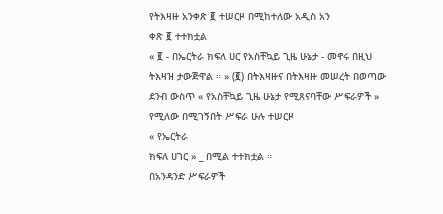የትእዛዙ አንቀጽ ፪ ተሠርዞ በሚከተለው አዲስ አን
ቀጽ ፪ ተተክቷል
« ፪ - በኤርትራ ክፍለ ሀር የአስቸኳይ ጊዜ ሁኔታ - መኖሩ በዚህ ትእዛዝ ታውጅዋል ። » (፪) በትእዛዙና በትእዛዙ መሠረት በወጣው ደንብ ውስጥ « የአስቸኳይ ጊዜ ሁኔታ የሚጸናባቸው ሥፍራዎች » የሚለው በሚገኝበት ሥፍራ ሁሉ ተሠርዞ
« የኤርትራ
ክፍለ ሀገር » _ በሚል ተተክቷል ።
በአንዳንድ ሥፍራዎች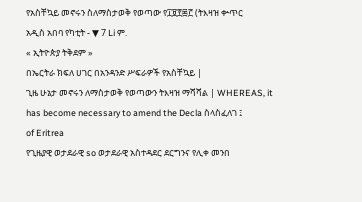የአስቸኳይ መኖሩን ስለማስታወቅ የወጣው የ፲፱፻፷፫ (ትእዛዝ ቍጥር
አዲስ አበባ የካቲት - ▼ 7 Li ም.
« ኢትዮጵያ ትቅደም »
በኤርትራ ክፍለ ሀገር በአንዳንድ ሥፍራዎች የአስቸኳይ |
ጊዜ ሁኔታ መኖሩን ለማስታወቅ የወጣውን ትእዛዝ ማሻሻል | WHEREAS, it has become necessary to amend the Decla ስላስፈለገ ፤
of Eritrea
የጊዜያዊ ወታደራዊ so ወታደራዊ አስተዳደር ደርግንና የሊቀ መንበ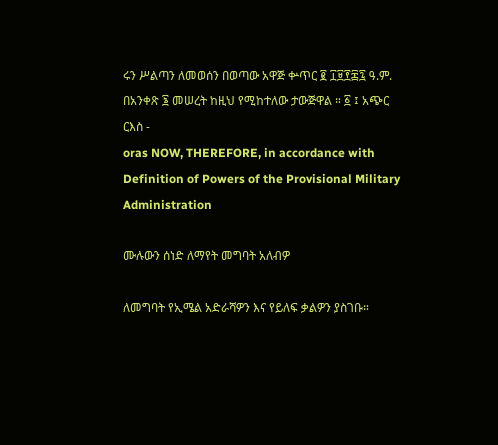ሩን ሥልጣን ለመወሰን በወጣው አዋጅ ቍጥር ፪ ፲፱፻፷፯ ዓ.ም. በአንቀጽ ፮ መሠረት ከዚህ የሚከተለው ታውጅዋል ። ፩ ፤ አጭር ርእስ -
oras NOW, THEREFORE, in accordance with Definition of Powers of the Provisional Military Administration

ሙሉውን ሰነድ ለማየት መግባት አለብዎ

ለመግባት የኢሜል አድራሻዎን እና የይለፍ ቃልዎን ያስገቡ።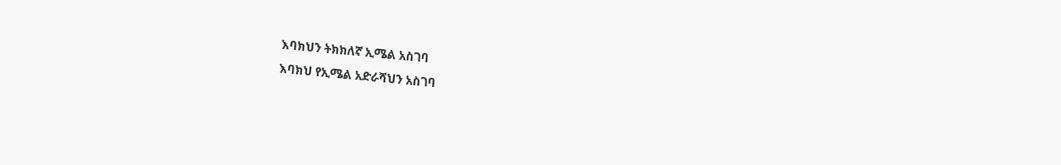እባክህን ትክክለኛ ኢሜል አስገባ
እባክህ የኢሜል አድራሻህን አስገባ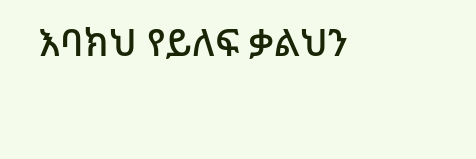እባክህ የይለፍ ቃልህን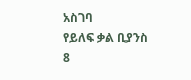አስገባ
የይለፍ ቃል ቢያንስ 8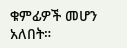ቁምፊዎች መሆን አለበት።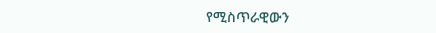የሚስጥራዊውን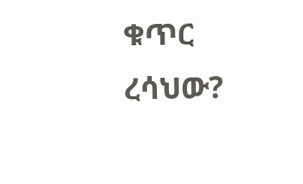ቁጥር ረሳህው?